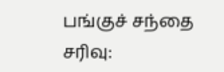பங்குச் சந்தை சரிவு: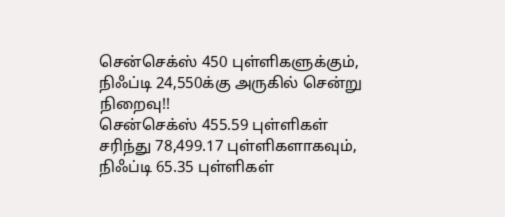சென்செக்ஸ் 450 புள்ளிகளுக்கும், நிஃப்டி 24,550க்கு அருகில் சென்று நிறைவு!!
சென்செக்ஸ் 455.59 புள்ளிகள் சரிந்து 78,499.17 புள்ளிகளாகவும், நிஃப்டி 65.35 புள்ளிகள்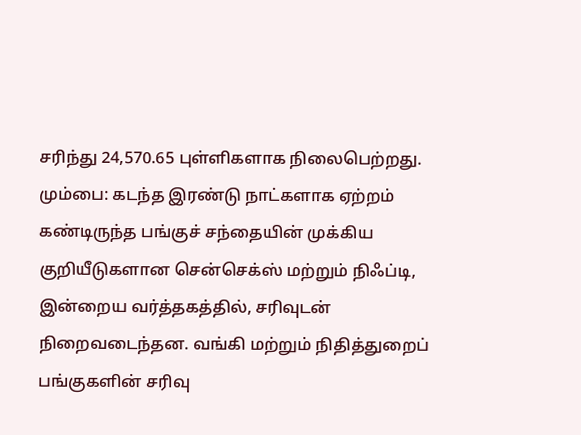சரிந்து 24,570.65 புள்ளிகளாக நிலைபெற்றது.
மும்பை: கடந்த இரண்டு நாட்களாக ஏற்றம் கண்டிருந்த பங்குச் சந்தையின் முக்கிய குறியீடுகளான சென்செக்ஸ் மற்றும் நிஃப்டி, இன்றைய வர்த்தகத்தில், சரிவுடன் நிறைவடைந்தன. வங்கி மற்றும் நிதித்துறைப் பங்குகளின் சரிவு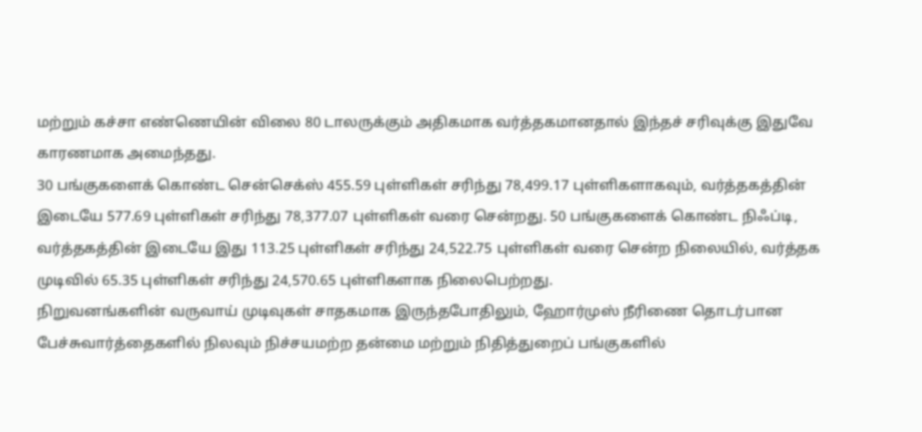மற்றும் கச்சா எண்ணெயின் விலை 80 டாலருக்கும் அதிகமாக வர்த்தகமானதால் இந்தச் சரிவுக்கு இதுவே காரணமாக அமைந்தது.
30 பங்குகளைக் கொண்ட சென்செக்ஸ் 455.59 புள்ளிகள் சரிந்து 78,499.17 புள்ளிகளாகவும், வர்த்தகத்தின் இடையே 577.69 புள்ளிகள் சரிந்து 78,377.07 புள்ளிகள் வரை சென்றது. 50 பங்குகளைக் கொண்ட நிஃப்டி, வர்த்தகத்தின் இடையே இது 113.25 புள்ளிகள் சரிந்து 24,522.75 புள்ளிகள் வரை சென்ற நிலையில், வர்த்தக முடிவில் 65.35 புள்ளிகள் சரிந்து 24,570.65 புள்ளிகளாக நிலைபெற்றது.
நிறுவனங்களின் வருவாய் முடிவுகள் சாதகமாக இருந்தபோதிலும், ஹோர்முஸ் நீரிணை தொடர்பான பேச்சுவார்த்தைகளில் நிலவும் நிச்சயமற்ற தன்மை மற்றும் நிதித்துறைப் பங்குகளில்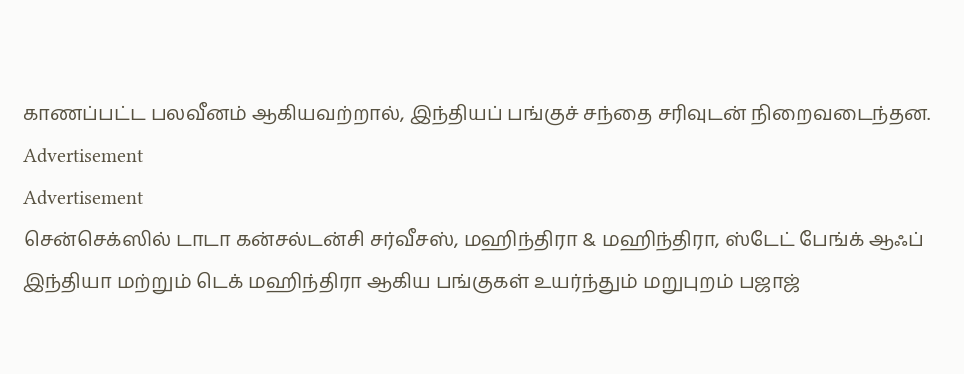காணப்பட்ட பலவீனம் ஆகியவற்றால், இந்தியப் பங்குச் சந்தை சரிவுடன் நிறைவடைந்தன.
Advertisement
Advertisement
சென்செக்ஸில் டாடா கன்சல்டன்சி சர்வீசஸ், மஹிந்திரா & மஹிந்திரா, ஸ்டேட் பேங்க் ஆஃப் இந்தியா மற்றும் டெக் மஹிந்திரா ஆகிய பங்குகள் உயர்ந்தும் மறுபுறம் பஜாஜ்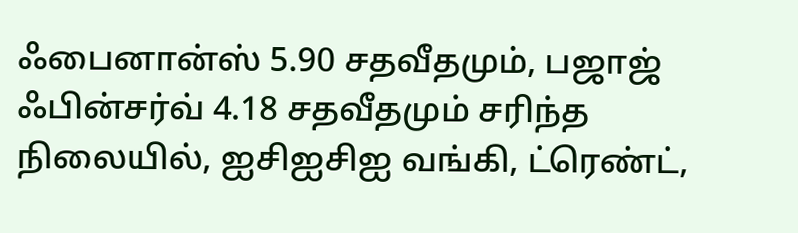ஃபைனான்ஸ் 5.90 சதவீதமும், பஜாஜ் ஃபின்சர்வ் 4.18 சதவீதமும் சரிந்த நிலையில், ஐசிஐசிஐ வங்கி, ட்ரெண்ட்,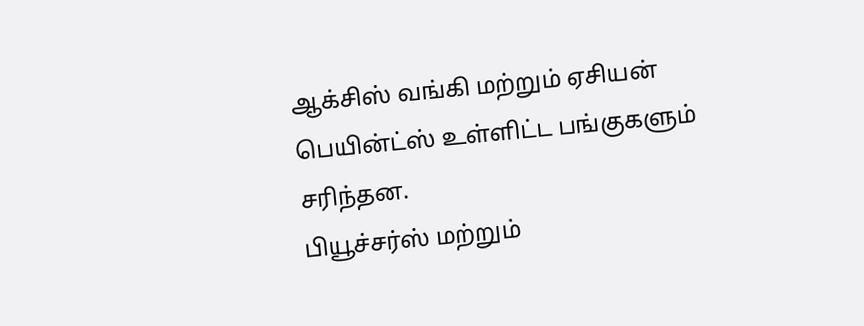ஆக்சிஸ் வங்கி மற்றும் ஏசியன் பெயின்ட்ஸ் உள்ளிட்ட பங்குகளும் சரிந்தன.
பியூச்சர்ஸ் மற்றும்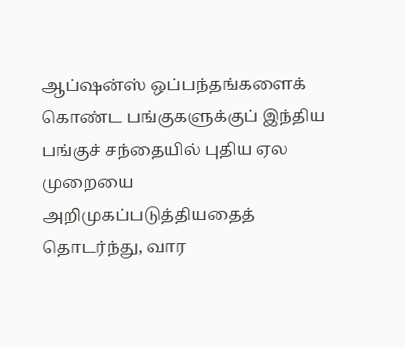ஆப்ஷன்ஸ் ஒப்பந்தங்களைக் கொண்ட பங்குகளுக்குப் இந்திய பங்குச் சந்தையில் புதிய ஏல முறையை அறிமுகப்படுத்தியதைத் தொடர்ந்து, வார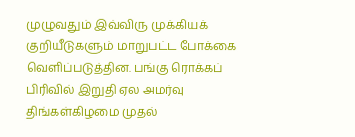முழுவதும் இவ்விரு முக்கியக் குறியீடுகளும் மாறுபட்ட போக்கை வெளிப்படுத்தின. பங்கு ரொக்கப் பிரிவில் இறுதி ஏல அமர்வு திங்கள்கிழமை முதல்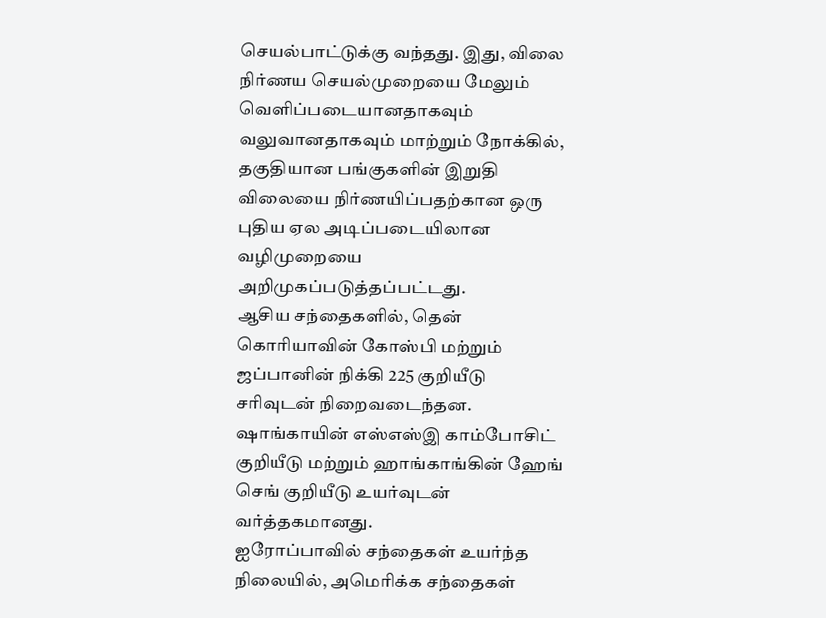செயல்பாட்டுக்கு வந்தது. இது, விலை நிர்ணய செயல்முறையை மேலும் வெளிப்படையானதாகவும் வலுவானதாகவும் மாற்றும் நோக்கில், தகுதியான பங்குகளின் இறுதி விலையை நிர்ணயிப்பதற்கான ஒரு புதிய ஏல அடிப்படையிலான வழிமுறையை அறிமுகப்படுத்தப்பட்டது.
ஆசிய சந்தைகளில், தென் கொரியாவின் கோஸ்பி மற்றும் ஜப்பானின் நிக்கி 225 குறியீடு சரிவுடன் நிறைவடைந்தன. ஷாங்காயின் எஸ்எஸ்இ காம்போசிட் குறியீடு மற்றும் ஹாங்காங்கின் ஹேங் செங் குறியீடு உயர்வுடன் வர்த்தகமானது.
ஐரோப்பாவில் சந்தைகள் உயர்ந்த நிலையில், அமெரிக்க சந்தைகள்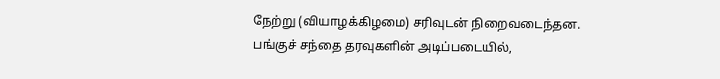நேற்று (வியாழக்கிழமை) சரிவுடன் நிறைவடைந்தன.
பங்குச் சந்தை தரவுகளின் அடிப்படையில்,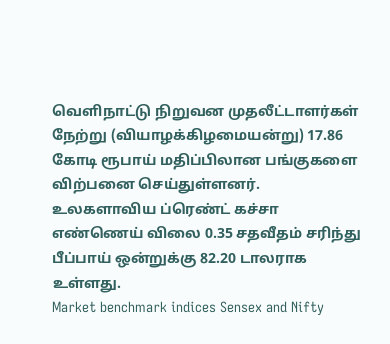வெளிநாட்டு நிறுவன முதலீட்டாளர்கள் நேற்று (வியாழக்கிழமையன்று) 17.86 கோடி ரூபாய் மதிப்பிலான பங்குகளை விற்பனை செய்துள்ளனர்.
உலகளாவிய ப்ரெண்ட் கச்சா எண்ணெய் விலை 0.35 சதவீதம் சரிந்து பீப்பாய் ஒன்றுக்கு 82.20 டாலராக உள்ளது.
Market benchmark indices Sensex and Nifty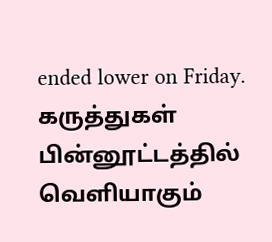ended lower on Friday.
கருத்துகள்
பின்னூட்டத்தில் வெளியாகும்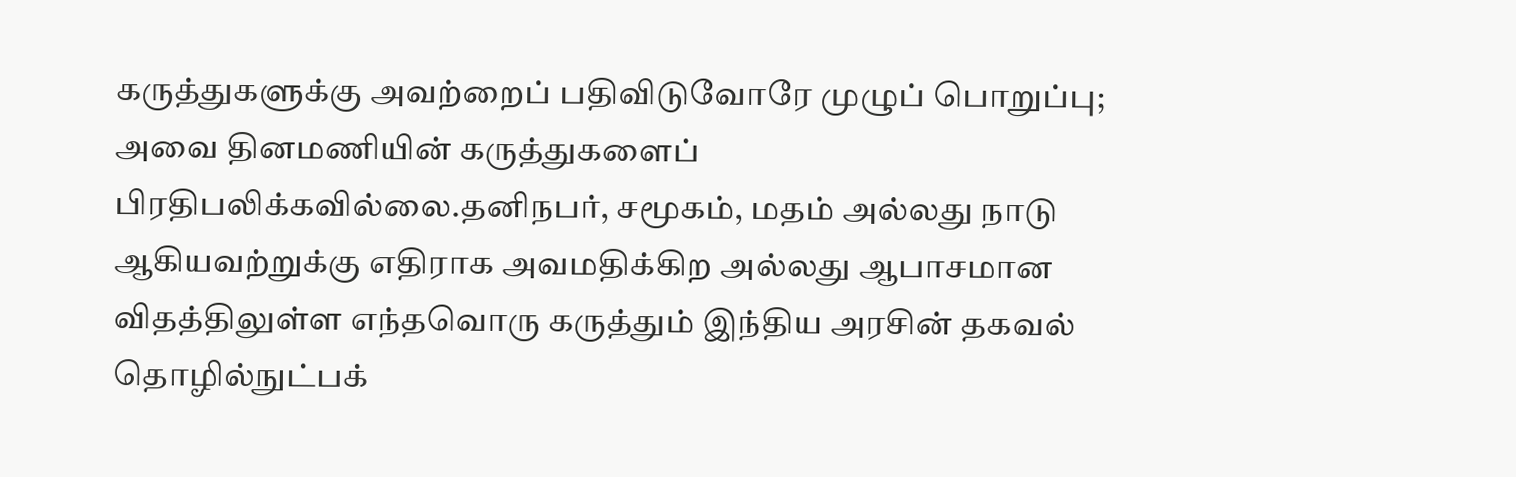கருத்துகளுக்கு அவற்றைப் பதிவிடுவோரே முழுப் பொறுப்பு; அவை தினமணியின் கருத்துகளைப் பிரதிபலிக்கவில்லை.தனிநபர், சமூகம், மதம் அல்லது நாடு ஆகியவற்றுக்கு எதிராக அவமதிக்கிற அல்லது ஆபாசமான விதத்திலுள்ள எந்தவொரு கருத்தும் இந்திய அரசின் தகவல் தொழில்நுட்பக்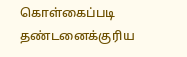கொள்கைப்படி தண்டனைக்குரிய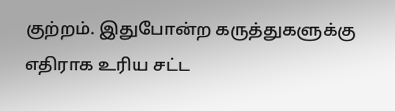குற்றம். இதுபோன்ற கருத்துகளுக்கு எதிராக உரிய சட்ட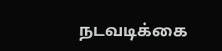நடவடிக்கை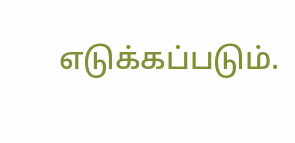எடுக்கப்படும்.